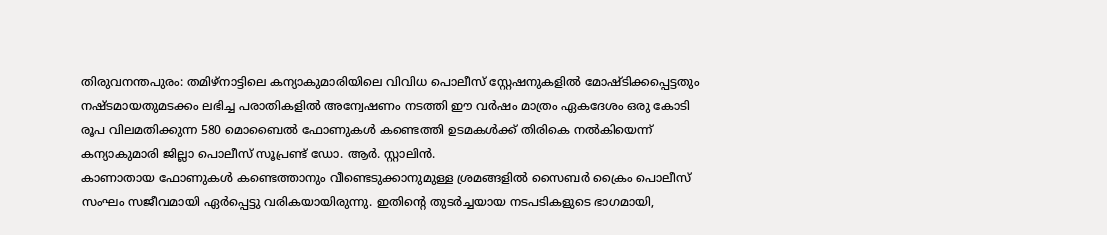തിരുവനന്തപുരം: തമിഴ്നാട്ടിലെ കന്യാകുമാരിയിലെ വിവിധ പൊലീസ് സ്റ്റേഷനുകളിൽ മോഷ്ടിക്കപ്പെട്ടതും നഷ്ടമായതുമടക്കം ലഭിച്ച പരാതികളിൽ അന്വേഷണം നടത്തി ഈ വർഷം മാത്രം ഏകദേശം ഒരു കോടി രൂപ വിലമതിക്കുന്ന 580 മൊബൈൽ ഫോണുകൾ കണ്ടെത്തി ഉടമകൾക്ക് തിരികെ നൽകിയെന്ന് കന്യാകുമാരി ജില്ലാ പൊലീസ് സൂപ്രണ്ട് ഡോ. ആർ. സ്റ്റാലിൻ.
കാണാതായ ഫോണുകൾ കണ്ടെത്താനും വീണ്ടെടുക്കാനുമുള്ള ശ്രമങ്ങളിൽ സൈബർ ക്രൈം പൊലീസ് സംഘം സജീവമായി ഏർപ്പെട്ടു വരികയായിരുന്നു. ഇതിന്റെ തുടർച്ചയായ നടപടികളുടെ ഭാഗമായി,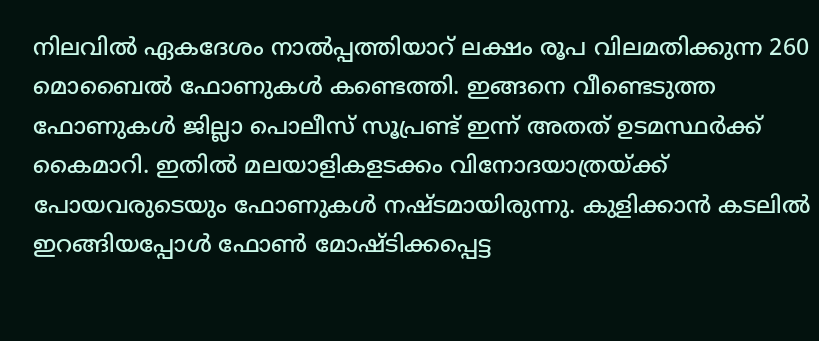നിലവിൽ ഏകദേശം നാൽപ്പത്തിയാറ് ലക്ഷം രൂപ വിലമതിക്കുന്ന 260 മൊബൈൽ ഫോണുകൾ കണ്ടെത്തി. ഇങ്ങനെ വീണ്ടെടുത്ത ഫോണുകൾ ജില്ലാ പൊലീസ് സൂപ്രണ്ട് ഇന്ന് അതത് ഉടമസ്ഥർക്ക് കൈമാറി. ഇതിൽ മലയാളികളടക്കം വിനോദയാത്രയ്ക്ക് പോയവരുടെയും ഫോണുകൾ നഷ്ടമായിരുന്നു. കുളിക്കാൻ കടലിൽ ഇറങ്ങിയപ്പോൾ ഫോൺ മോഷ്ടിക്കപ്പെട്ട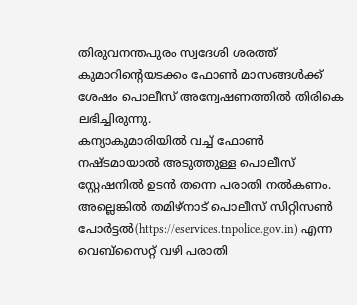തിരുവനന്തപുരം സ്വദേശി ശരത്ത് കുമാറിന്റെയടക്കം ഫോൺ മാസങ്ങൾക്ക് ശേഷം പൊലീസ് അന്വേഷണത്തിൽ തിരികെ ലഭിച്ചിരുന്നു.
കന്യാകുമാരിയിൽ വച്ച് ഫോൺ നഷ്ടമായാൽ അടുത്തുള്ള പൊലീസ് സ്റ്റേഷനിൽ ഉടൻ തന്നെ പരാതി നൽകണം. അല്ലെങ്കിൽ തമിഴ്നാട് പൊലീസ് സിറ്റിസൺ പോർട്ടൽ(https://eservices.tnpolice.gov.in) എന്ന വെബ്സൈറ്റ് വഴി പരാതി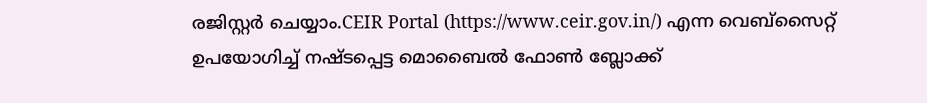രജിസ്റ്റർ ചെയ്യാം.CEIR Portal (https://www.ceir.gov.in/) എന്ന വെബ്സൈറ്റ് ഉപയോഗിച്ച് നഷ്ടപ്പെട്ട മൊബൈൽ ഫോൺ ബ്ലോക്ക്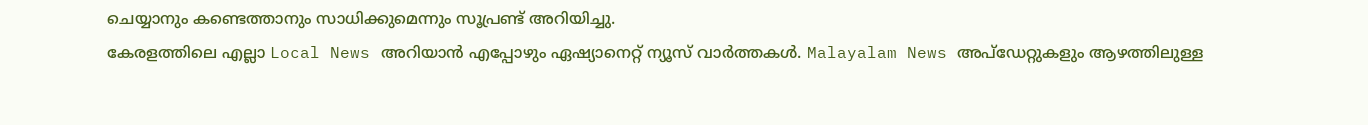ചെയ്യാനും കണ്ടെത്താനും സാധിക്കുമെന്നും സൂപ്രണ്ട് അറിയിച്ചു.
കേരളത്തിലെ എല്ലാ Local News അറിയാൻ എപ്പോഴും ഏഷ്യാനെറ്റ് ന്യൂസ് വാർത്തകൾ. Malayalam News അപ്ഡേറ്റുകളും ആഴത്തിലുള്ള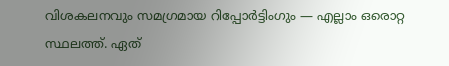വിശകലനവും സമഗ്രമായ റിപ്പോർട്ടിംഗും — എല്ലാം ഒരൊറ്റ സ്ഥലത്ത്. ഏത്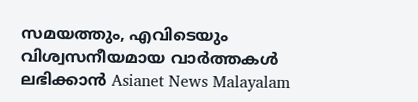സമയത്തും, എവിടെയും വിശ്വസനീയമായ വാർത്തകൾ ലഭിക്കാൻ Asianet News Malayalam